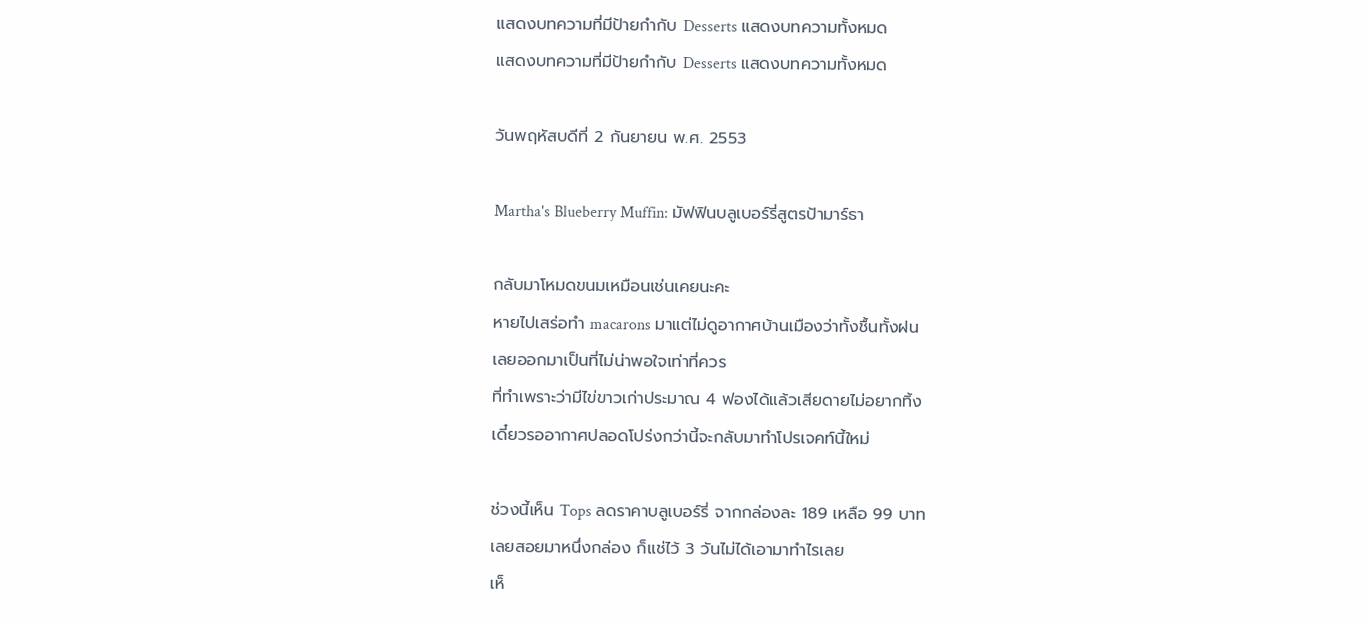แสดงบทความที่มีป้ายกำกับ Desserts แสดงบทความทั้งหมด
แสดงบทความที่มีป้ายกำกับ Desserts แสดงบทความทั้งหมด

วันพฤหัสบดีที่ 2 กันยายน พ.ศ. 2553

Martha's Blueberry Muffin: มัฟฟินบลูเบอร์รี่สูตรป้ามาร์ธา

กลับมาโหมดขนมเหมือนเช่นเคยนะคะ
หายไปเสร่อทำ macarons มาแต่ไม่ดูอากาศบ้านเมืองว่าทั้งชื้นทั้งฝน
เลยออกมาเป็นที่ไม่น่าพอใจเท่าที่ควร
ที่ทำเพราะว่ามีไข่ขาวเก่าประมาณ 4 ฟองได้แล้วเสียดายไม่อยากทิ้ง
เดี๋ยวรออากาศปลอดโปร่งกว่านี้จะกลับมาทำโปรเจคท์นี้ใหม่

ช่วงนี้เห็น Tops ลดราคาบลูเบอร์รี่ จากกล่องละ 189 เหลือ 99 บาท
เลยสอยมาหนึ่งกล่อง ก็แช่ไว้ 3 วันไม่ได้เอามาทำไรเลย
เห็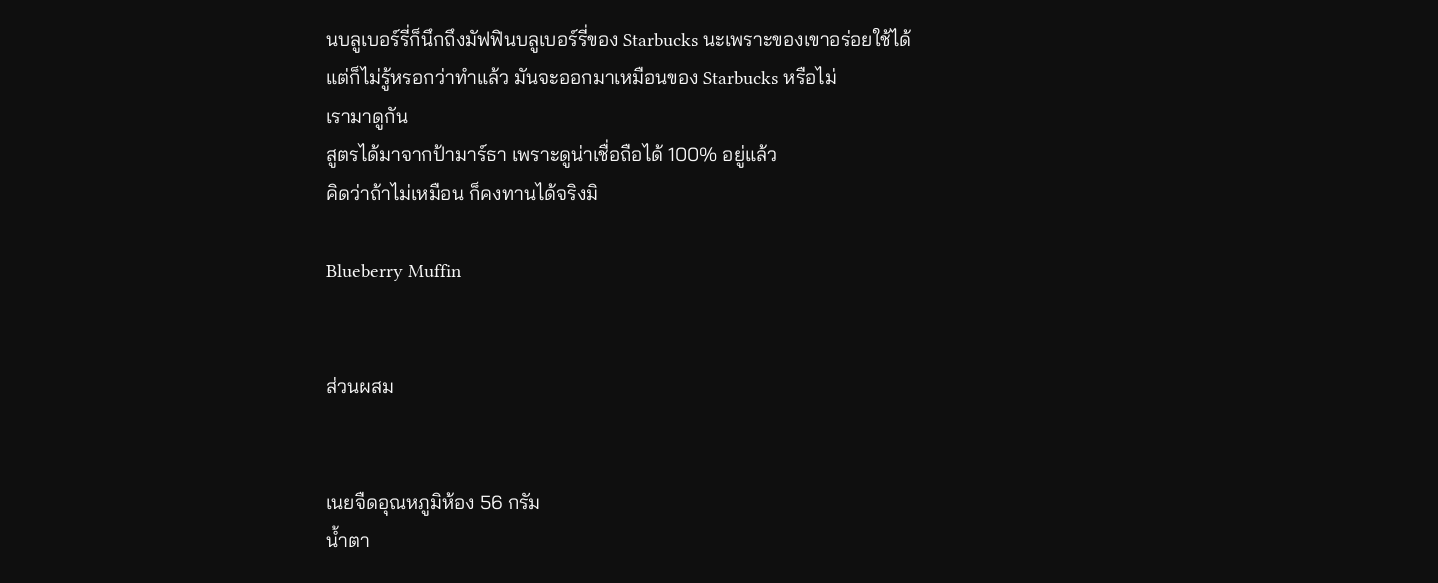นบลูเบอร์รี่ก็นึกถึงมัฟฟินบลูเบอร์รี่ของ Starbucks นะเพราะของเขาอร่อยใช้ได้
แต่ก็ไม่รู้หรอกว่าทำแล้ว มันจะออกมาเหมือนของ Starbucks หรือไม่
เรามาดูกัน
สูตรได้มาจากป้ามาร์ธา เพราะดูน่าเชื่อถือได้ 100% อยู่แล้ว
คิดว่าถ้าไม่เหมือน ก็คงทานได้จริงมิ

Blueberry Muffin


ส่วนผสม


เนยจืดอุณหภูมิห้อง 56 กรัม
น้ำตา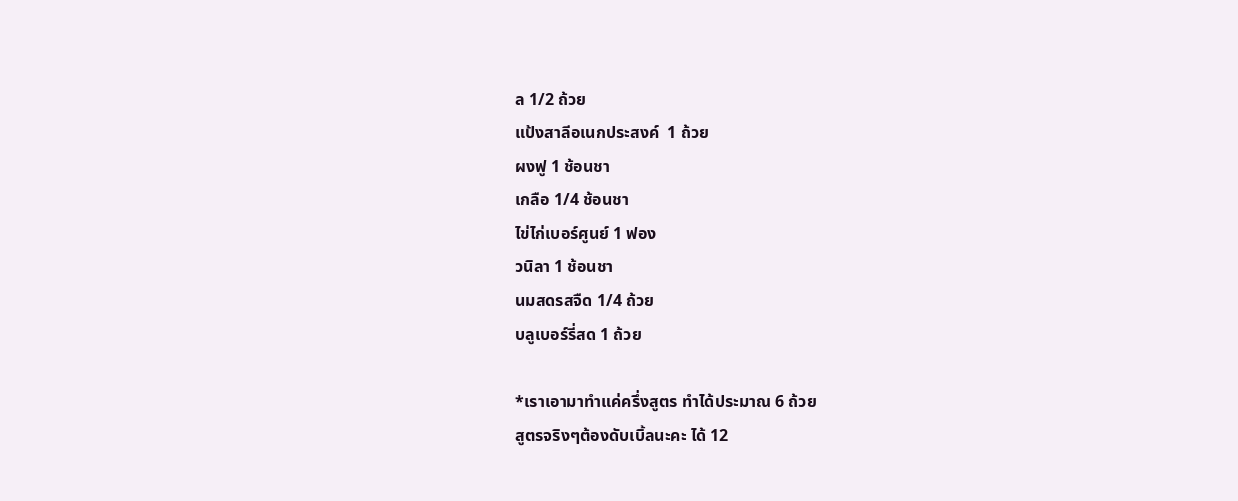ล 1/2 ถ้วย
แป้งสาลีอเนกประสงค์  1 ถ้วย
ผงฟู 1 ช้อนชา
เกลือ 1/4 ช้อนชา
ไข่ไก่เบอร์ศูนย์ 1 ฟอง
วนิลา 1 ช้อนชา
นมสดรสจืด 1/4 ถ้วย
บลูเบอร์รี่สด 1 ถ้วย

*เราเอามาทำแค่ครึ่งสูตร ทำได้ประมาณ 6 ถ้วย
สูตรจริงๆต้องดับเบิ้ลนะคะ ได้ 12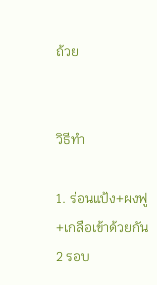ถ้วย


วิธีทำ

1. ร่อนแป้ง+ผงฟู+เกลือเข้าด้วยกัน 2 รอบ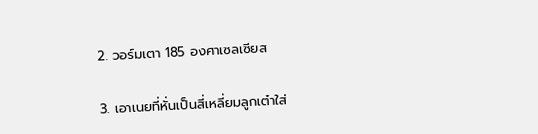2. วอร์มเตา 185 องศาเซลเซียส

3. เอาเนยที่หั่นเป็นสี่เหลี่ยมลูกเต๋าใส่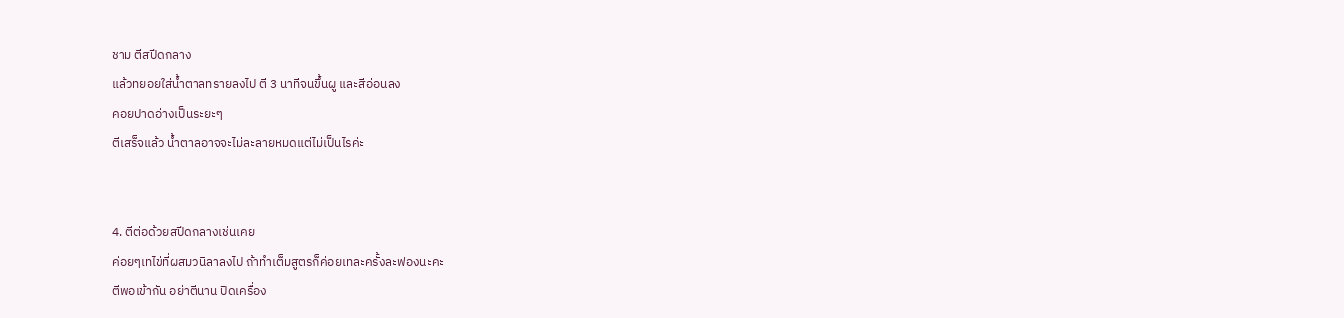ชาม ตีสปีดกลาง
แล้วทยอยใส่น้ำตาลทรายลงไป ตี 3 นาทีจนขึ้นผู และสีอ่อนลง
คอยปาดอ่างเป็นระยะๆ
ตีเสร็จแล้ว น้ำตาลอาจจะไม่ละลายหมดแต่ไม่เป็นไรค่ะ


4. ตีต่อด้วยสปีดกลางเช่นเคย
ค่อยๆเทไข่ที่ผสมวนิลาลงไป ถ้าทำเต็มสูตรก็ค่อยเทละครั้งละฟองนะคะ
ตีพอเข้ากัน อย่าตีนาน ปิดเครื่อง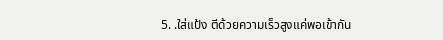5. .ใส่แป้ง ตีด้วยความเร็วสูงแค่พอเข้ากัน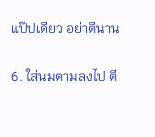แป๊ปเดียว อย่าตีนาน


6. ใส่นมตามลงไป ตี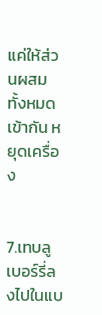แค่ให้ส่วนผสมทั้งหมดเข้ากัน หยุดเครื่อง


7.เทบลูเบอร์รี่ลงไปในแบ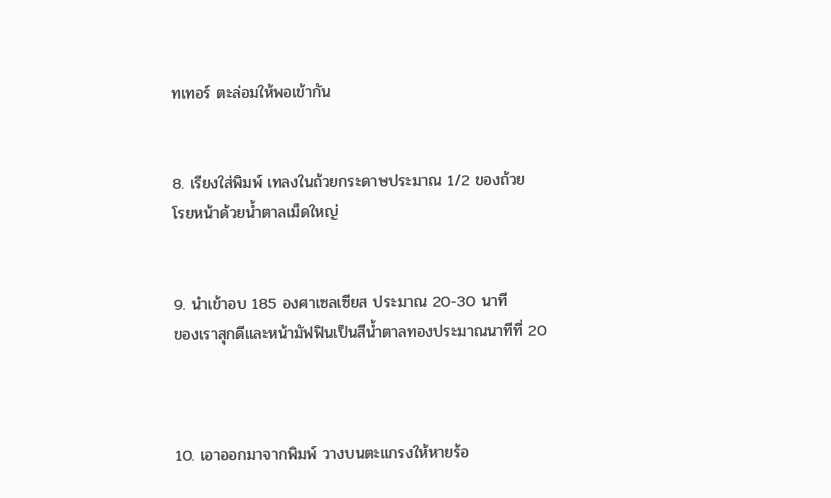ทเทอร์ ตะล่อมให้พอเข้ากัน


8. เรียงใส่พิมพ์ เทลงในถ้วยกระดาษประมาณ 1/2 ของถ้วย
โรยหน้าด้วยน้ำตาลเม็ดใหญ่


9. นำเข้าอบ 185 องศาเซลเซียส ประมาณ 20-30 นาที
ของเราสุกดีและหน้ามัฟฟินเป็นสีน้ำตาลทองประมาณนาทีที่ 20



10. เอาออกมาจากพิมพ์ วางบนตะแกรงให้หายร้อ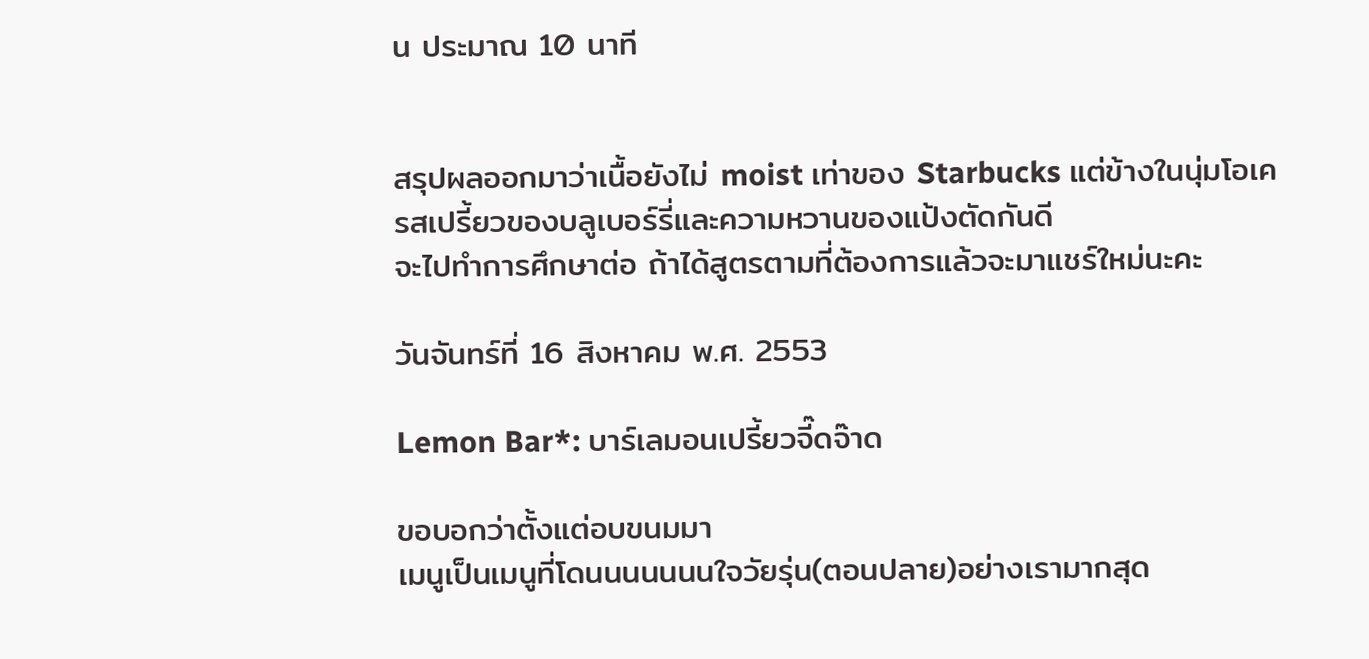น ประมาณ 10 นาที


สรุปผลออกมาว่าเนื้อยังไม่ moist เท่าของ Starbucks แต่ข้างในนุ่มโอเค
รสเปรี้ยวของบลูเบอร์รี่และความหวานของแป้งตัดกันดี
จะไปทำการศึกษาต่อ ถ้าได้สูตรตามที่ต้องการแล้วจะมาแชร์ใหม่นะคะ

วันจันทร์ที่ 16 สิงหาคม พ.ศ. 2553

Lemon Bar*: บาร์เลมอนเปรี้ยวจี๊ดจ๊าด

ขอบอกว่าตั้งแต่อบขนมมา
เมนูเป็นเมนูที่โดนนนนนนนใจวัยรุ่น(ตอนปลาย)อย่างเรามากสุด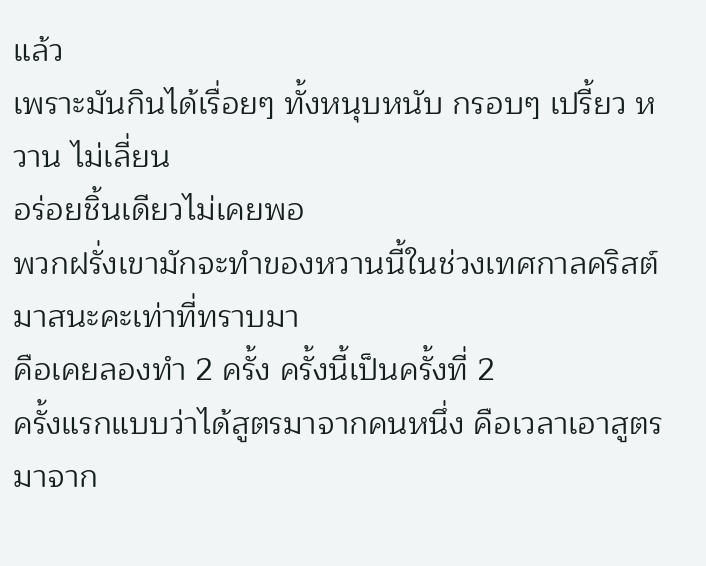แล้ว
เพราะมันกินได้เรื่อยๆ ทั้งหนุบหนับ กรอบๆ เปรี้ยว หวาน ไม่เลี่ยน
อร่อยชิ้นเดียวไม่เคยพอ
พวกฝรั่งเขามักจะทำของหวานนี้ในช่วงเทศกาลคริสต์มาสนะคะเท่าที่ทราบมา
คือเคยลองทำ 2 ครั้ง ครั้งนี้เป็นครั้งที่ 2
ครั้งแรกแบบว่าได้สูตรมาจากคนหนึ่ง คือเวลาเอาสูตรมาจาก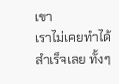เขา
เราไม่เคยทำได้สำเร็จเลย ทั้งๆ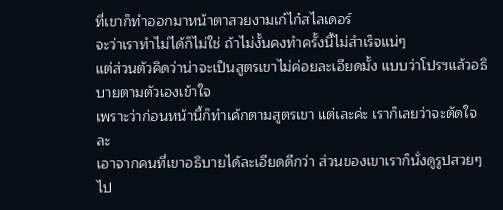ที่เขาก็ทำออกมาหน้าตาสวยงามเก๋ไก๋สไลเดอร์
จะว่าเราทำไม่ได้ก็ไม่ใช่ ถ้าไม่งั้นคงทำครั้งนี้ไม่สำเร็จแน่ๆ
แต่ส่วนตัวคิดว่าน่าจะเป็นสูตรเขาไม่ค่อยละเอียดมั้ง แบบว่าโปรฯแล้วอธิบายตามตัวเองเข้าใจ
เพราะว่าก่อนหน้านี้ก็ทำเค้กตามสูตรเขา แต่เละค่ะ เราก็เลยว่าจะตัดใจละ
เอาจากคนที่เขาอธิบายได้ละเอียดดีกว่า ส่วนของเขาเราก็นั่งดูรูปสวยๆไป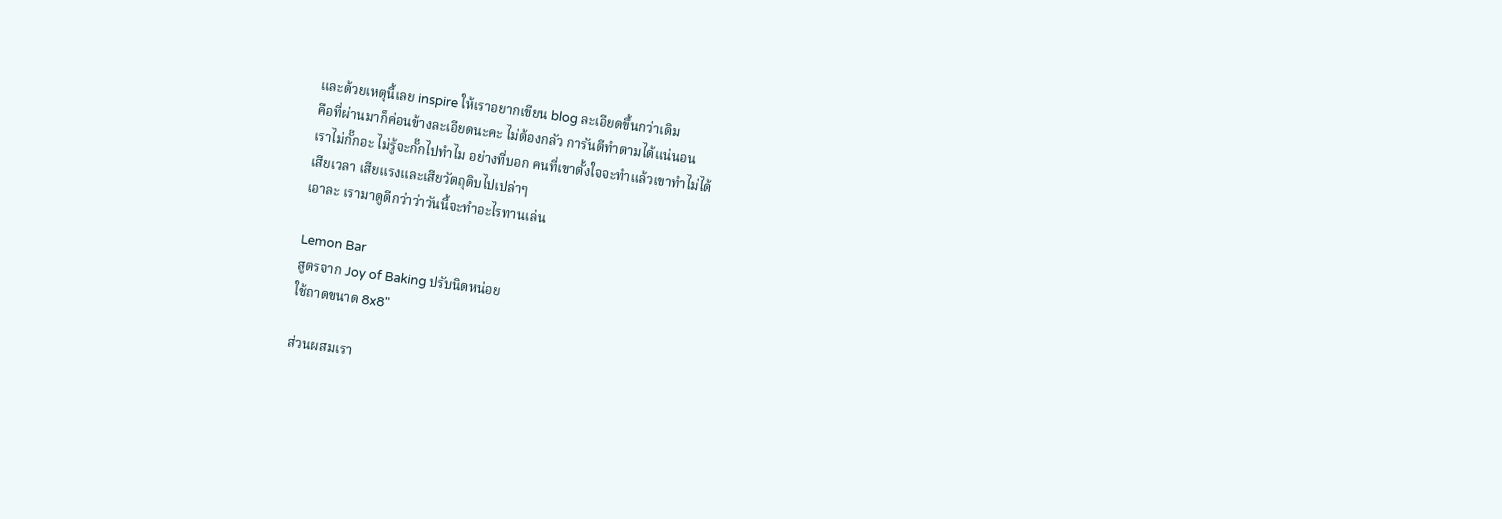และด้วยเหตุนี้เลย inspire ให้เราอยากเขียน blog ละเอียดขึ้นกว่าเดิม
คือที่ผ่านมาก็ค่อนข้างละเอียดนะคะ ไม่ต้องกลัว การันตีทำตามได้แน่นอน
เราไม่กั๊กอะ ไม่รู้จะกั๊กไปทำไม อย่างที่บอก คนที่เขาตั้งใจจะทำแล้วเขาทำไม่ได้
เสียเวลา เสียแรงและเสียวัตถุดิบไปเปล่าๆ
เอาละ เรามาดูดีกว่าว่าวันนี้จะทำอะไรทานเล่น

Lemon Bar
สูตรจาก Joy of Baking ปรับนิดหน่อย
ใช้ถาดขนาด 8x8"

ส่วนผสมเรา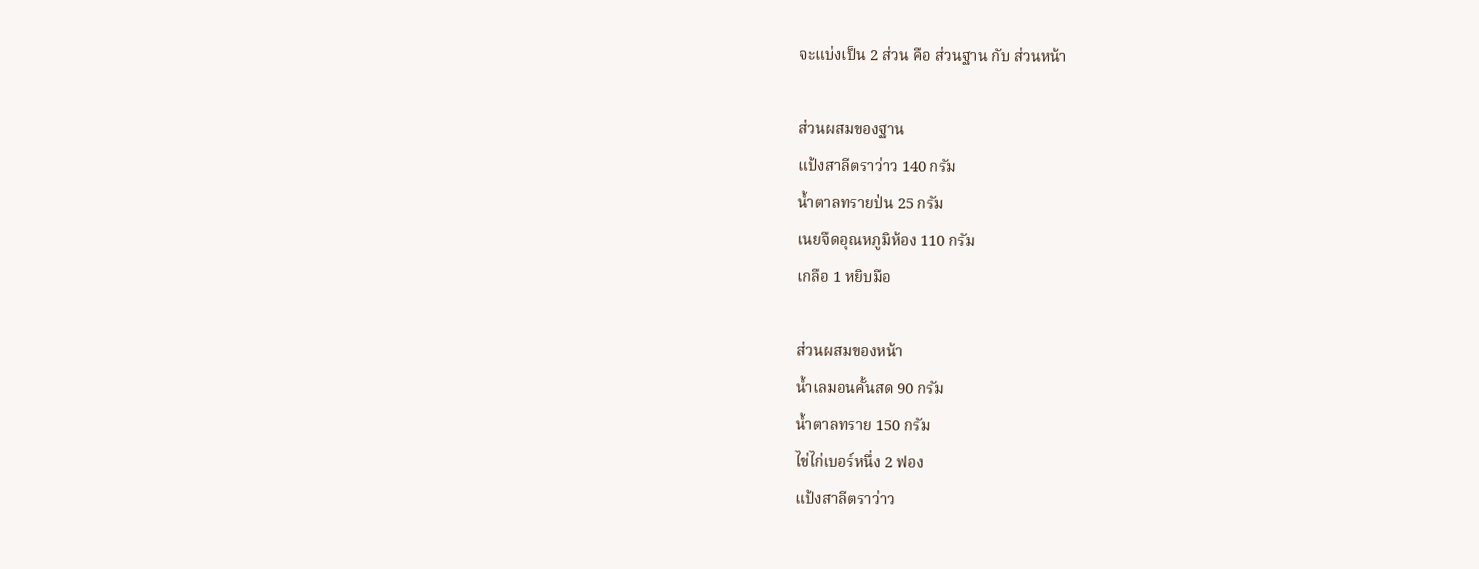จะแบ่งเป็น 2 ส่วน คือ ส่วนฐาน กับ ส่วนหน้า

ส่วนผสมของฐาน
แป้งสาลีตราว่าว 140 กรัม
น้ำตาลทรายป่น 25 กรัม
เนยจืดอุณหภูมิห้อง 110 กรัม
เกลือ 1 หยิบมือ

ส่วนผสมของหน้า
น้ำเลมอนคั้นสด 90 กรัม
น้ำตาลทราย 150 กรัม
ไข่ไก่เบอร์หนึ่ง 2 ฟอง
แป้งสาลีตราว่าว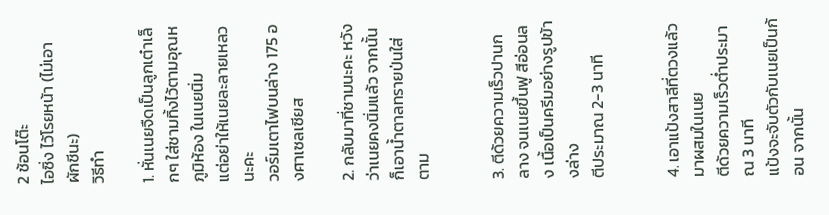2 ช้อนโต๊ะ
ไอซิ่ง ไว้โรยหน้า (ไม่เอาผักชีนะ)
วิธีทำ

1. หั่นเนยจืดเป็นลูกเต๋าเล็กๆ ใส่ชามทิ้งไว้ตามอุณหภูมิห้อง ในเนยนิ่ม
แต่อย่าให้เนยละลายเหลวนะคะ
วอร์มเตาไฟบนล่าง 175 องศาเซลเซียส

2. กลับมาที่ชามนะคะ หวังว่าเนยคงนิ่มแล้ว จากนั้นก็เอาน้ำตาลทรายป่นใส่ตาม


3. ตีด้วยความเร็วปานกลาง จนเนยขึ้นฟู สีอ่อนลง เนื้อเป็นครีมอย่างรูปข้างล่าง
ตีประมาณ 2-3 นาที


4. เอาแป้งสาลีที่ตวงแล้ว มาผสมในเนย
ตีด้วยความเร็วต่ำประมาณ 3 นาที
แป้งจะจับตัวกับเนยเป็นก้อน จากนั้น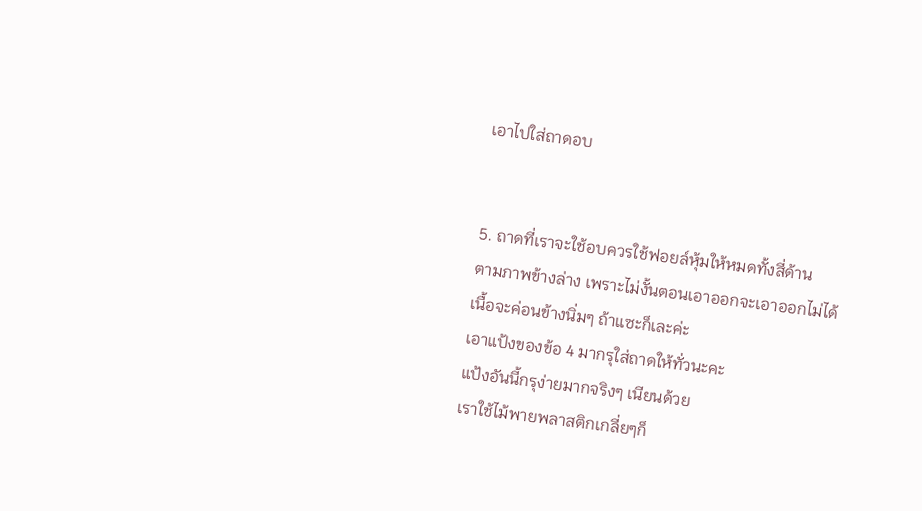เอาไปใส่ถาดอบ


5. ถาดที่เราจะใช้อบควรใช้ฟอยล์หุ้มให้หมดทั้งสี่ด้าน
ตามภาพข้างล่าง เพราะไม่งั้นตอนเอาออกจะเอาออกไม่ได้
เนื้อจะค่อนข้างนิ่มๆ ถ้าแซะก็เละค่ะ
เอาแป้งของข้อ 4 มากรุใส่ถาดให้ทั่วนะคะ
แป้งอันนี้กรุง่ายมากจริงๆ เนียนด้วย
เราใช้ไม้พายพลาสติกเกลี่ยๆก็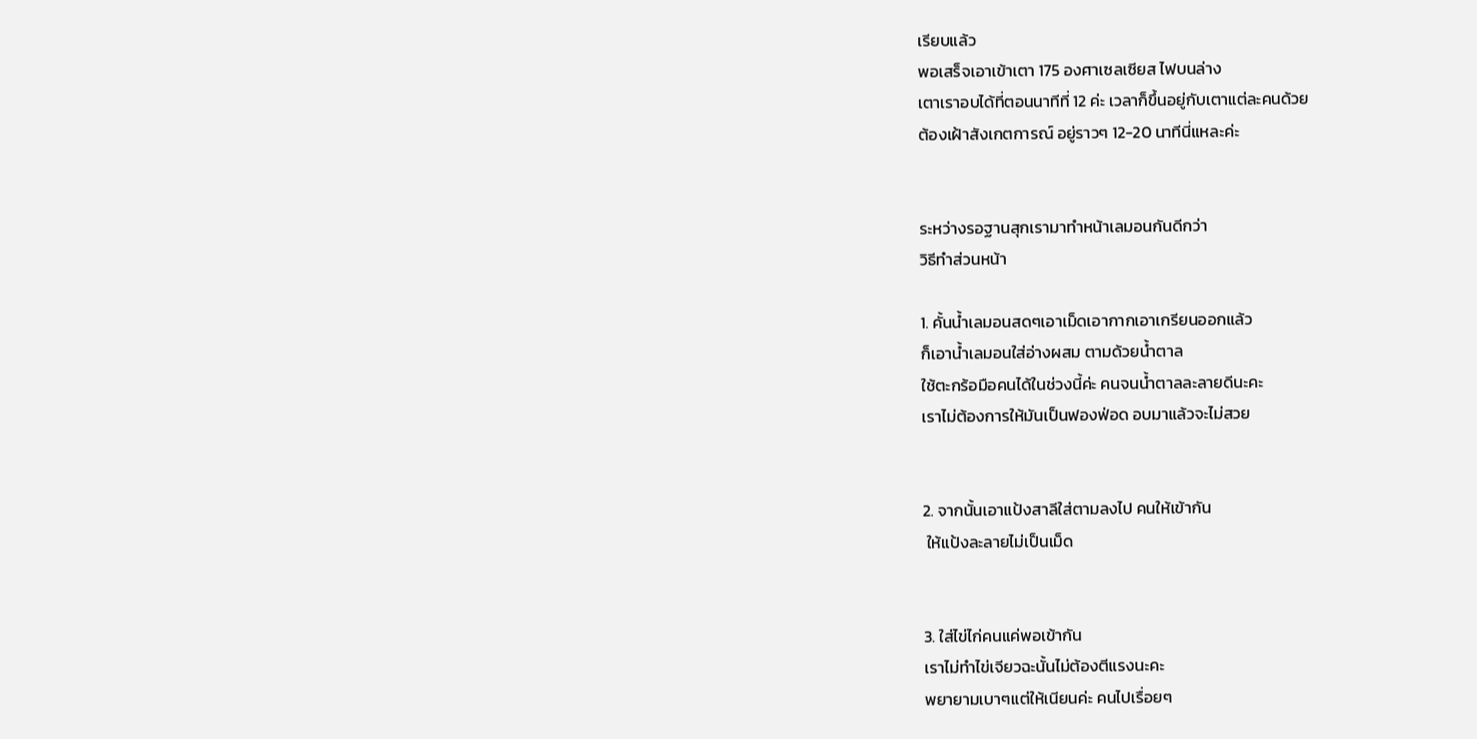เรียบแล้ว
พอเสร็จเอาเข้าเตา 175 องศาเซลเซียส ไฟบนล่าง
เตาเราอบได้ที่ตอนนาทีที่ 12 ค่ะ เวลาก็ขึ้นอยู่กับเตาแต่ละคนด้วย
ต้องเฝ้าสังเกตการณ์ อยู่ราวๆ 12-20 นาทีนี่แหละค่ะ


ระหว่างรอฐานสุกเรามาทำหน้าเลมอนกันดีกว่า
วิธีทำส่วนหน้า

1. คั้นน้ำเลมอนสดๆเอาเม็ดเอากากเอาเกรียนออกแล้ว
ก็เอาน้ำเลมอนใส่อ่างผสม ตามด้วยน้ำตาล
ใช้ตะกร้อมือคนได้ในช่วงนี้ค่ะ คนจนน้ำตาลละลายดีนะคะ
เราไม่ต้องการให้มันเป็นฟองฟ่อด อบมาแล้วจะไม่สวย


2. จากนั้นเอาแป้งสาลีใส่ตามลงไป คนให้เข้ากัน
 ให้แป้งละลายไม่เป็นเม็ด


3. ใส่ไข่ไก่คนแค่พอเข้ากัน
เราไม่ทำไข่เจียวฉะนั้นไม่ต้องตีแรงนะคะ
พยายามเบาๆแต่ให้เนียนค่ะ คนไปเรื่อยๆ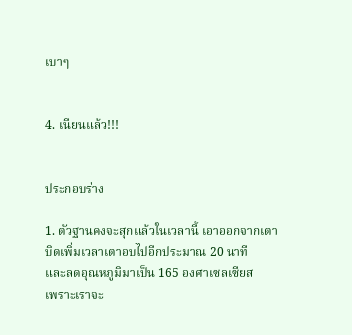เบาๆ


4. เนียนแล้ว!!!


ประกอบร่าง

1. ตัวฐานคงจะสุกแล้วในเวลานี้ เอาออกจากเตา
บิดเพิ่มเวลาเตาอบไปอีกประมาณ 20 นาที
และลดอุณหภูมิมาเป็น 165 องศาเซลเซียส
เพราะเราจะ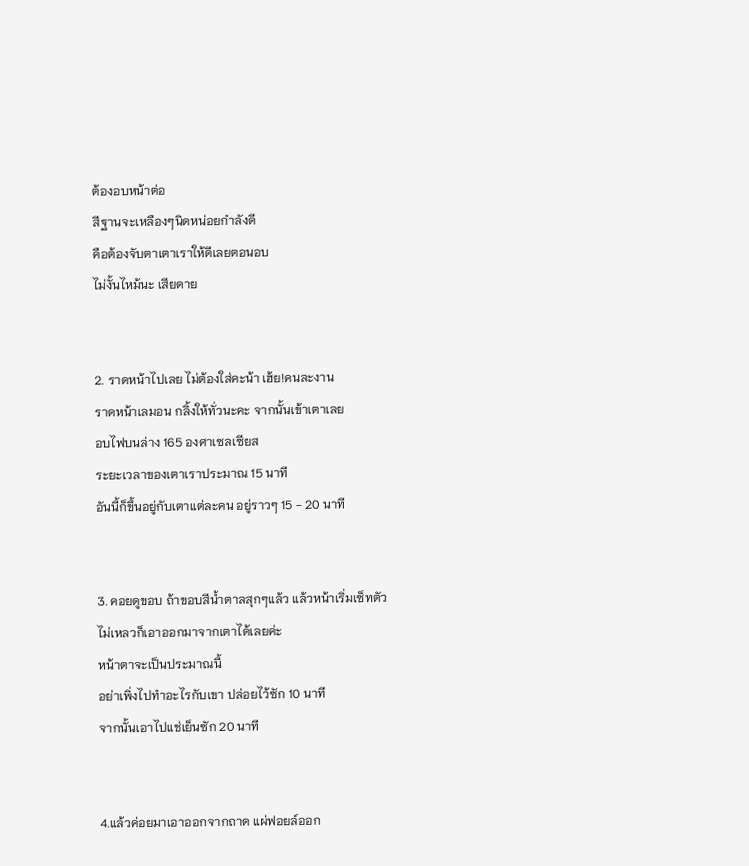ต้องอบหน้าต่อ
สีฐานจะเหลืองๆนิดหน่อยกำลังดี
คือต้องจับตาเตาเราให้ดีเลยตอนอบ
ไม่งั้นไหม้นะ เสียดาย


2. ราดหน้าไปเลย ไม่ต้องใส่คะน้า เฮ้ย!คนละงาน
ราดหน้าเลมอน กลิ้งให้ทั่วนะคะ จากนั้นเข้าเตาเลย
อบไฟบนล่าง 165 องศาเซลเซียส
ระยะเวลาของเตาเราประมาณ 15 นาที
อันนี้ก็ขึ้นอยู่กับเตาแต่ละคน อยู่ราวๆ 15 - 20 นาที


3. คอยดูขอบ ถ้าขอบสีน้ำตาลสุกๆแล้ว แล้วหน้าเริ่มเซ็ทตัว
ไม่เหลวก็เอาออกมาจากเตาได้เลยค่ะ
หน้าตาจะเป็นประมาณนี้
อย่าเพิ่งไปทำอะไรกับเขา ปล่อยไว้ซัก 10 นาที
จากนั้นเอาไปแช่เย็นซัก 20 นาที


4.แล้วค่อยมาเอาออกจากถาด แผ่ฟอยล์ออก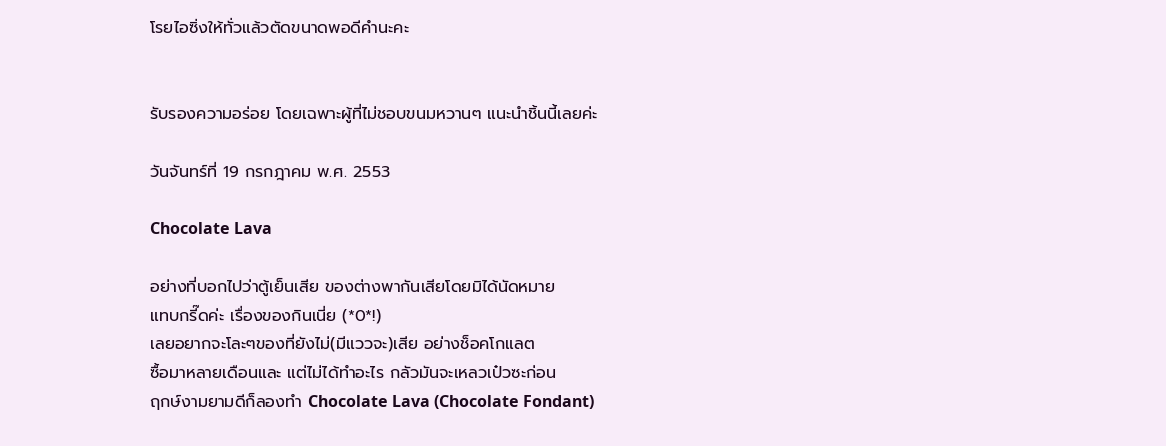โรยไอซิ่งให้ทั่วแล้วตัดขนาดพอดีคำนะคะ


รับรองความอร่อย โดยเฉพาะผู้ที่ไม่ชอบขนมหวานๆ แนะนำชิ้นนี้เลยค่ะ

วันจันทร์ที่ 19 กรกฎาคม พ.ศ. 2553

Chocolate Lava

อย่างที่บอกไปว่าตู้เย็นเสีย ของต่างพากันเสียโดยมิได้นัดหมาย
แทบกรี๊ดค่ะ เรื่องของกินเนี่ย (*0*!)
เลยอยากจะโละๆของที่ยังไม่(มีแววจะ)เสีย อย่างช็อคโกแลต
ซื้อมาหลายเดือนและ แต่ไม่ได้ทำอะไร กลัวมันจะเหลวเป๋วซะก่อน
ฤกษ์งามยามดีก็ลองทำ Chocolate Lava (Chocolate Fondant)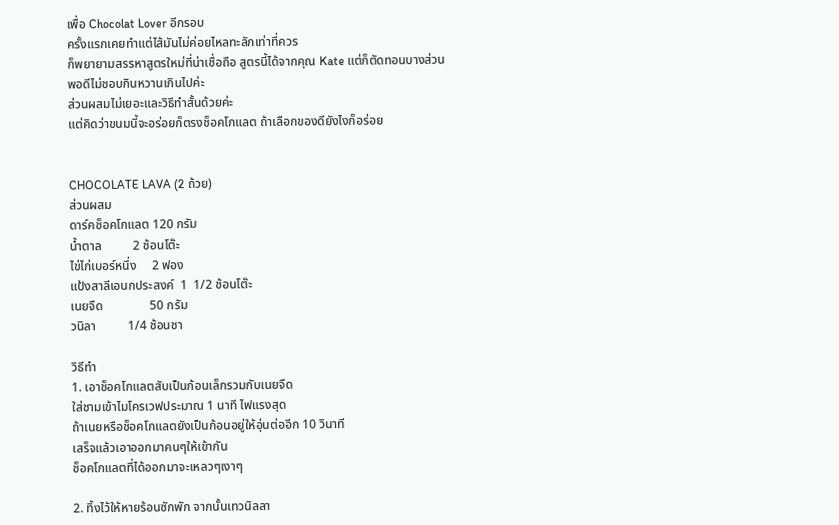เพื่อ Chocolat Lover อีกรอบ
ครั้งแรกเคยทำแต่ไส้มันไม่ค่อยไหลทะลักเท่าที่ควร
ก็พยายามสรรหาสูตรใหม่ที่น่าเชื่อถือ สูตรนี้ได้จากคุณ Kate แต่ก็ตัดทอนบางส่วน
พอดีไม่ชอบกินหวานเกินไปค่ะ
ส่วนผสมไม่เยอะและวิธีทำสั้นด้วยค่ะ
แต่คิดว่าขนมนี้จะอร่อยก็ตรงช็อคโกแลต ถ้าเลือกของดียังไงก็อร่อย


CHOCOLATE LAVA (2 ถ้วย)
ส่วนผสม
ดาร์คช็อคโกแลต 120 กรัม
น้ำตาล          2 ช้อนโต๊ะ
ไข่ไก่เบอร์หนึ่ง     2 ฟอง
แป้งสาลีเอนกประสงค์  1  1/2 ช้อนโต๊ะ
เนยจืด               50 กรัม
วนิลา          1/4 ช้อนชา

วิธีทำ
1. เอาช็อคโกแลตสับเป็นก้อนเล็กรวมกับเนยจืด
ใส่ชามเข้าไมโครเวฟประมาณ 1 นาที ไฟแรงสุด
ถ้าเนยหรือช็อคโกแลตยังเป็นก้อนอยู่ให้อุ่นต่ออีก 10 วินาที
เสร็จแล้วเอาออกมาคนๆให้เข้ากัน
ช็อคโกแลตที่ได้ออกมาจะเหลวๆเงาๆ

2. ทิ้งไว้ให้หายร้อนซักพัก จากนั้นเทวนิลลา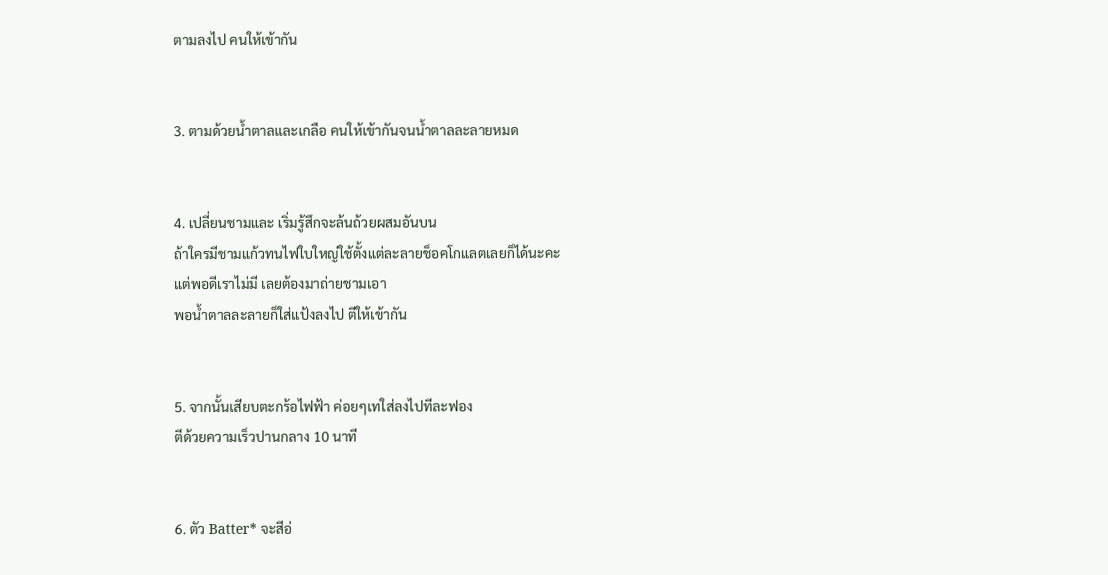ตามลงไป คนให้เข้ากัน


3. ตามด้วยน้ำตาลและเกลือ คนให้เข้ากันจนน้ำตาลละลายหมด


4. เปลี่ยนชามและ เริ่มรู้สึกจะล้นถ้วยผสมอันบน
ถ้าใครมีชามแก้วทนไฟใบใหญ่ใช้ตั้งแต่ละลายช็อคโกแลตเลยก็ได้นะคะ
แต่พอดีเราไม่มี เลยต้องมาถ่ายชามเอา
พอน้ำตาลละลายก็ใส่แป้งลงไป ตีให้เข้ากัน


5. จากนั้นเสียบตะกร้อไฟฟ้า ค่อยๆเทใส่ลงไปทีละฟอง
ตีด้วยความเร็วปานกลาง 10 นาที


6. ตัว Batter* จะสีอ่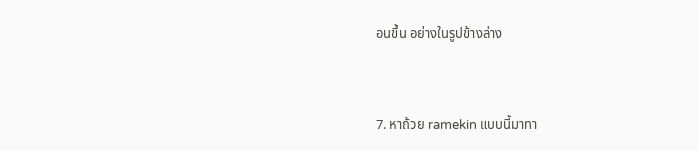อนขึ้น อย่างในรูปข้างล่าง


7. หาถ้วย ramekin แบบนี้มาทา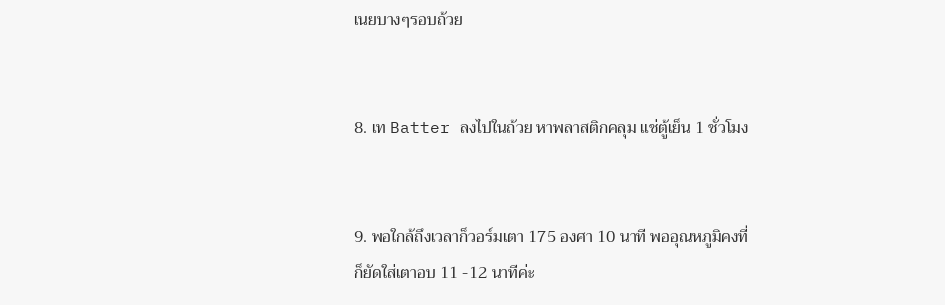เนยบางๆรอบถ้วย


8. เท Batter ลงไปในถ้วย หาพลาสติกคลุม แช่ตู้เย็น 1 ชั่วโมง


9. พอใกล้ถึงเวลาก็วอร์มเตา 175 องศา 10 นาที พออุณหภูมิคงที่
ก็ยัดใส่เตาอบ 11 -12 นาทีค่ะ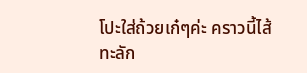โปะใส่ถ้วยเก๋ๆค่ะ คราวนี้ไส้ทะลัก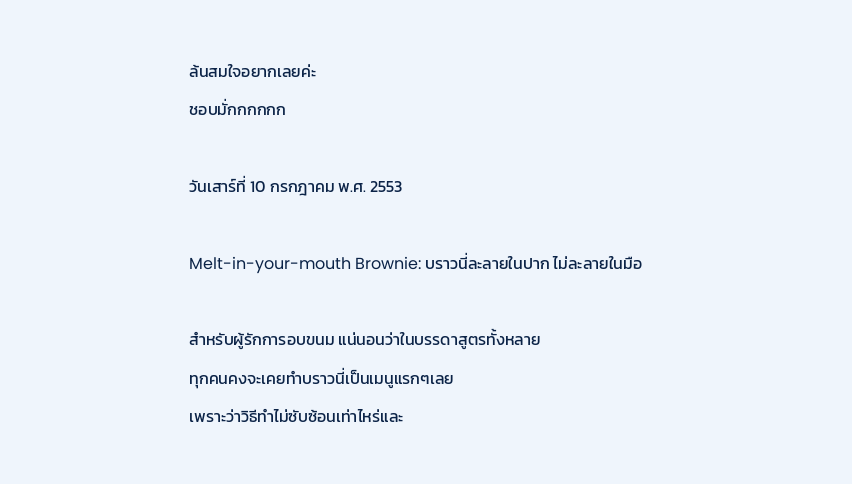ล้นสมใจอยากเลยค่ะ
ชอบมั่กกกกกก

วันเสาร์ที่ 10 กรกฎาคม พ.ศ. 2553

Melt-in-your-mouth Brownie: บราวนี่ละลายในปาก ไม่ละลายในมือ

สำหรับผู้รักการอบขนม แน่นอนว่าในบรรดาสูตรทั้งหลาย
ทุกคนคงจะเคยทำบราวนี่เป็นเมนูแรกๆเลย
เพราะว่าวิธีทำไม่ซับซ้อนเท่าไหร่และ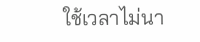ใช้เวลาไม่นา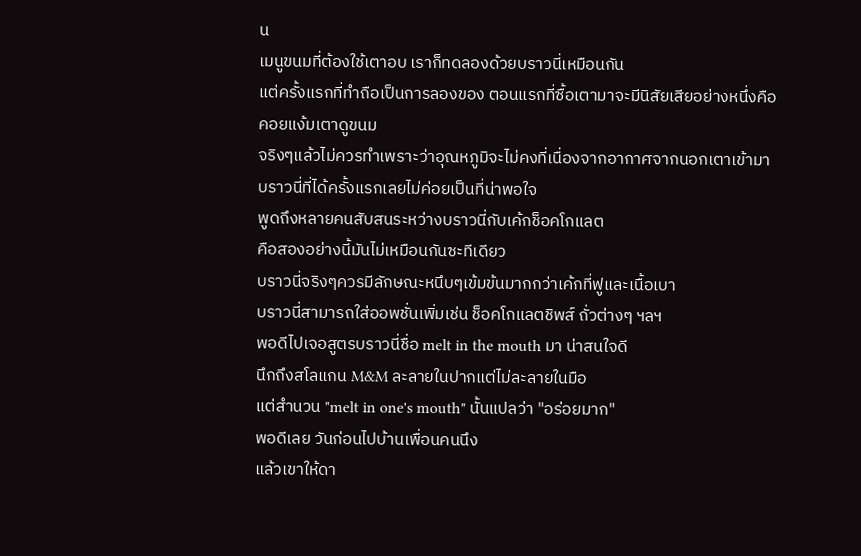น
เมนูขนมที่ต้องใช้เตาอบ เราก็ทดลองด้วยบราวนี่เหมือนกัน
แต่ครั้งแรกที่ทำถือเป็นการลองของ ตอนแรกที่ซื้อเตามาจะมีนิสัยเสียอย่างหนึ่งคือ
คอยแง้มเตาดูขนม
จริงๆแล้วไม่ควรทำเพราะว่าอุณหภูมิจะไม่คงที่เนื่องจากอากาศจากนอกเตาเข้ามา
บราวนี่ที่ได้ครั้งแรกเลยไม่ค่อยเป็นที่น่าพอใจ
พูดถึงหลายคนสับสนระหว่างบราวนี่กับเค้กช็อคโกแลต
คือสองอย่างนี้มันไม่เหมือนกันซะทีเดียว
บราวนี่จริงๆควรมีลักษณะหนึบๆเข้มข้นมากกว่าเค้กที่ฟูและเนื้อเบา
บราวนี่สามารถใส่ออพชั่นเพิ่มเช่น ช็อคโกแลตชิพส์ ถั่วต่างๆ ฯลฯ
พอดีไปเจอสูตรบราวนี่ชื่อ melt in the mouth มา น่าสนใจดี
นึกถึงสโลแกน M&M ละลายในปากแต่ไม่ละลายในมือ
แต่สำนวน "melt in one's mouth" นั้นแปลว่า "อร่อยมาก"
พอดีเลย วันก่อนไปบ้านเพื่อนคนนึง
แล้วเขาให้ดา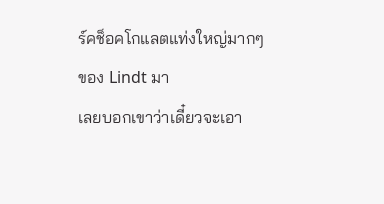ร์คช็อคโกแลตแท่งใหญ่มากๆของ Lindt มา
เลยบอกเขาว่าเดี๋ยวจะเอา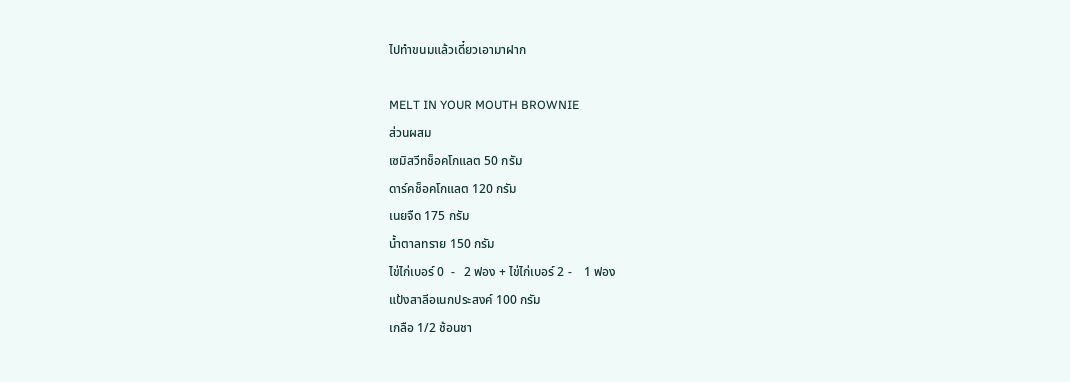ไปทำขนมแล้วเดี๋ยวเอามาฝาก

MELT IN YOUR MOUTH BROWNIE
ส่วนผสม
เซมิสวีทช็อคโกแลต 50 กรัม
ดาร์คช็อคโกแลต 120 กรัม
เนยจืด 175 กรัม
น้ำตาลทราย 150 กรัม
ไข่ไก่เบอร์ 0  -   2 ฟอง + ไข่ไก่เบอร์ 2 -    1 ฟอง
แป้งสาลีอเนกประสงค์ 100 กรัม
เกลือ 1/2 ช้อนชา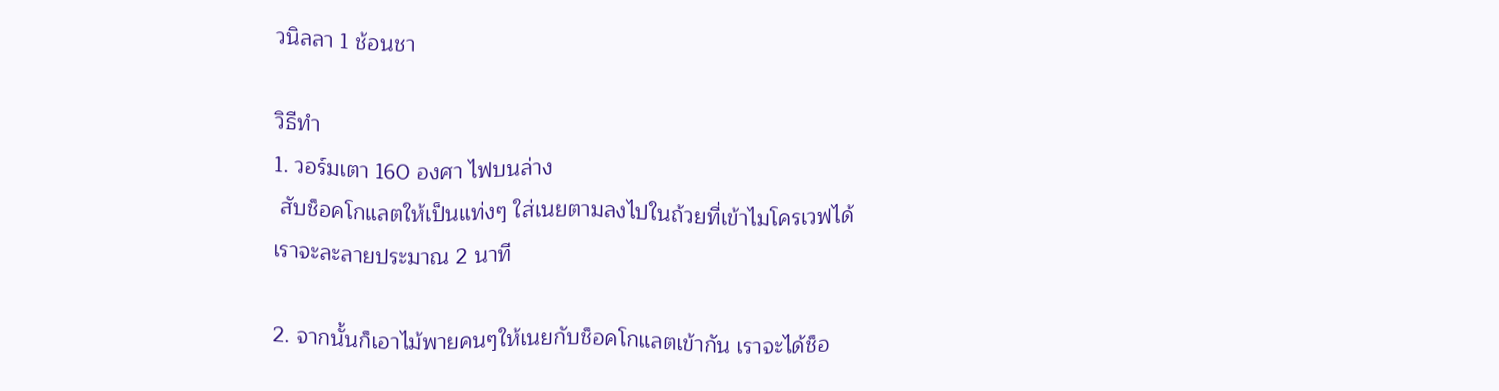วนิลลา 1 ช้อนชา

วิธีทำ
1. วอร์มเตา 160 องศา ไฟบนล่าง
 สับช็อคโกแลตให้เป็นแท่งๆ ใส่เนยตามลงไปในถ้วยที่เข้าไมโครเวฟได้
เราจะละลายประมาณ 2 นาที

2. จากนั้นก็เอาไม้พายคนๆให้เนยกับช็อคโกแลตเข้ากัน เราจะได้ช็อ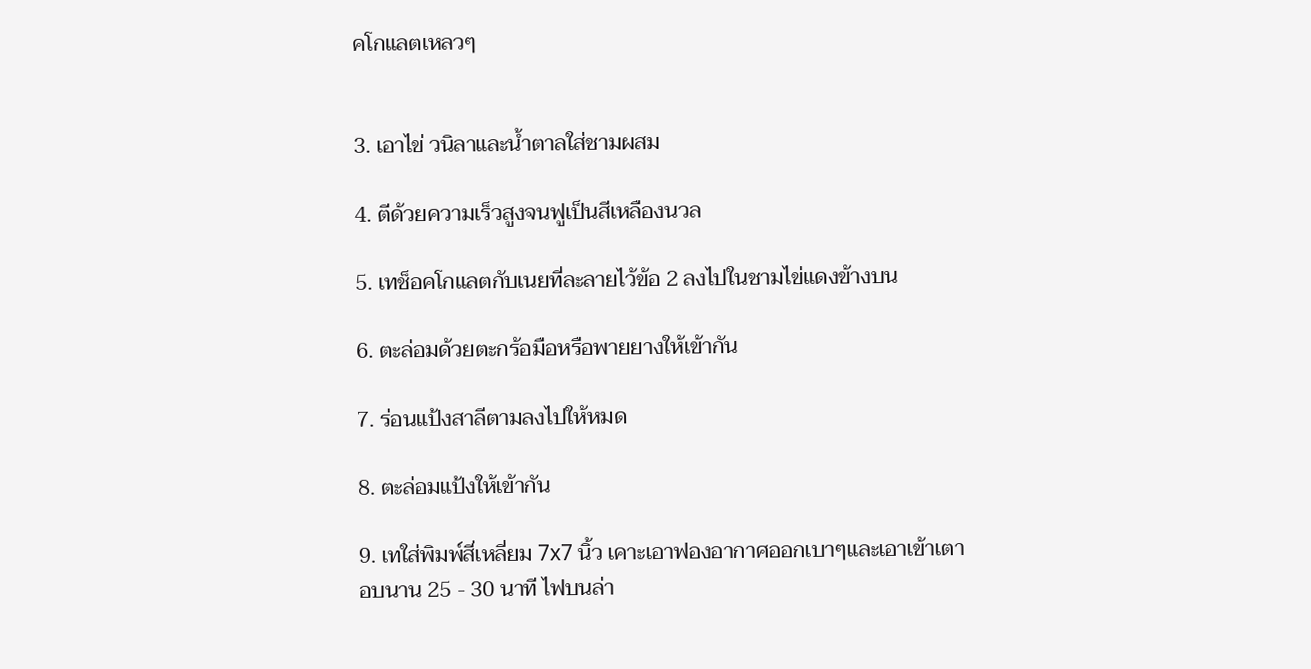คโกแลตเหลวๆ


3. เอาไข่ วนิลาและน้ำตาลใส่ชามผสม

4. ตีด้วยความเร็วสูงจนฟูเป็นสีเหลืองนวล

5. เทช็อคโกแลตกับเนยที่ละลายไว้ข้อ 2 ลงไปในชามไข่แดงข้างบน

6. ตะล่อมด้วยตะกร้อมือหรือพายยางให้เข้ากัน

7. ร่อนแป้งสาลีตามลงไปให้หมด

8. ตะล่อมแป้งให้เข้ากัน

9. เทใส่พิมพ์สี่เหลี่ยม 7x7 นิ้ว เคาะเอาฟองอากาศออกเบาๆและเอาเข้าเตา
อบนาน 25 - 30 นาที ไฟบนล่า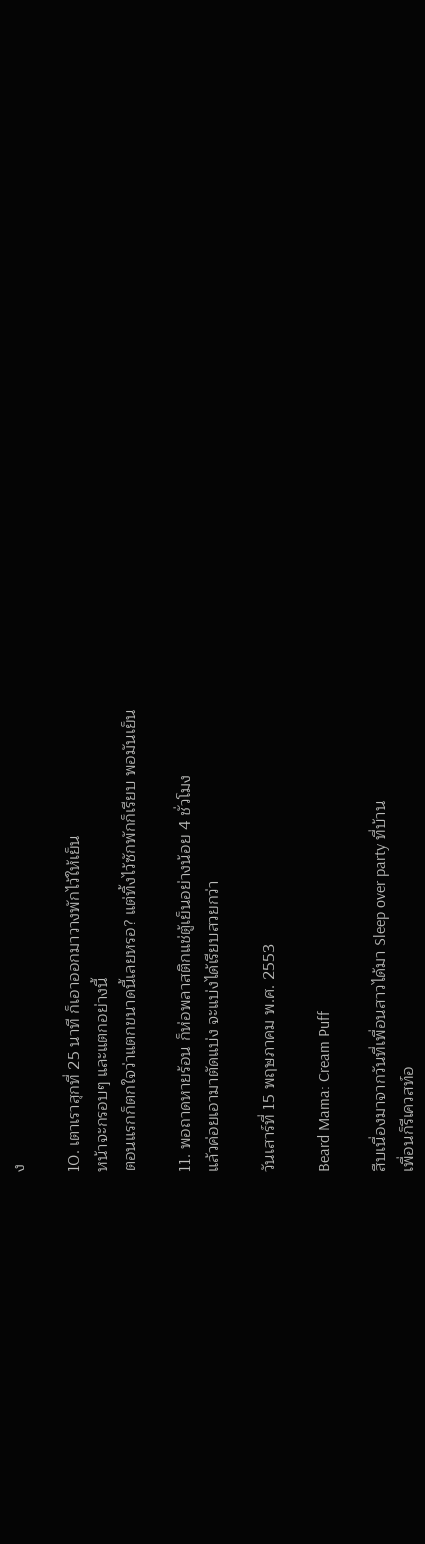ง

10. เตาเราสุกที่ 25 นาที ก็เอาออกมาวางพักไว้ให้เย็น
หน้าจะกรอบๆ และแตกอย่างนี้
ตอนแรกก็ตกใจว่าแตกขนาดนี้เลยหรอ? แต่ทิ้งไว้ซักพักก็เรียบ พอมันเย็น

11. พอถาดหายร้อน ก็ห่อพลาสติกแช่ตู้เย็นอย่างน้อย 4 ชั่วโมง
แล้วค่อยเอามาตัดแบ่ง จะแบ่งได้เรียบสวยกว่า

วันเสาร์ที่ 15 พฤษภาคม พ.ศ. 2553

Beard Mama: Cream Puff

สืบเนื่องมาจากวันที่เพื่อนสาวได้มา Sleep over party ที่บ้าน
เพื่อนก็รีเควสท์อ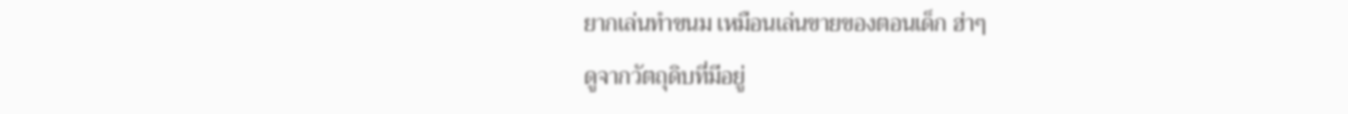ยากเล่นทำขนม เหมือนเล่นขายของตอนเด็ก ฮ่าๆ
ดูจากวัตถุดิบที่มีอยู่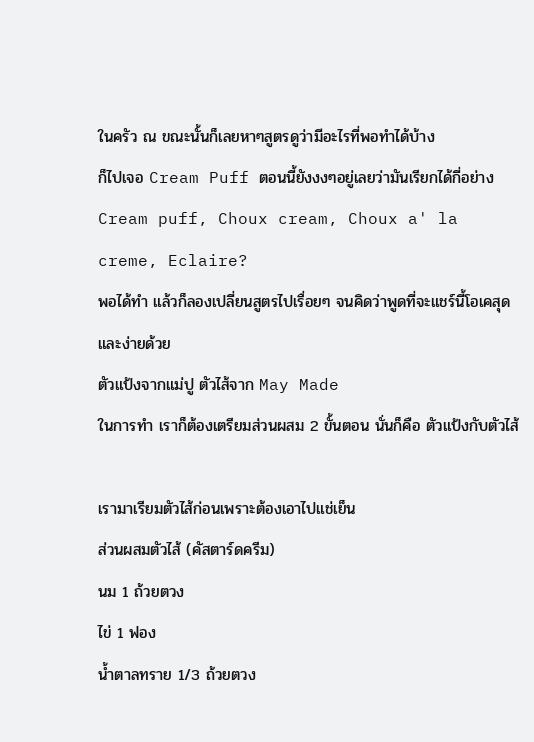ในครัว ณ ขณะนั้นก็เลยหาๆสูตรดูว่ามีอะไรที่พอทำได้บ้าง
ก็ไปเจอ Cream Puff ตอนนี้ยังงงๆอยู่เลยว่ามันเรียกได้กี่อย่าง
Cream puff, Choux cream, Choux a' la creme, Eclaire?
พอได้ทำ แล้วก็ลองเปลี่ยนสูตรไปเรื่อยๆ จนคิดว่าพูดที่จะแชร์นี้โอเคสุดและง่ายด้วย
ตัวแป้งจากแม่ปู ตัวไส้จาก May Made
ในการทำ เราก็ต้องเตรียมส่วนผสม 2 ขั้นตอน นั่นก็คือ ตัวแป้งกับตัวไส้

เรามาเรียมตัวไส้ก่อนเพราะต้องเอาไปแช่เย็น
ส่วนผสมตัวไส้ (คัสตาร์ดครีม)
นม 1 ถ้วยตวง
ไข่ 1 ฟอง
น้ำตาลทราย 1/3 ถ้วยตวง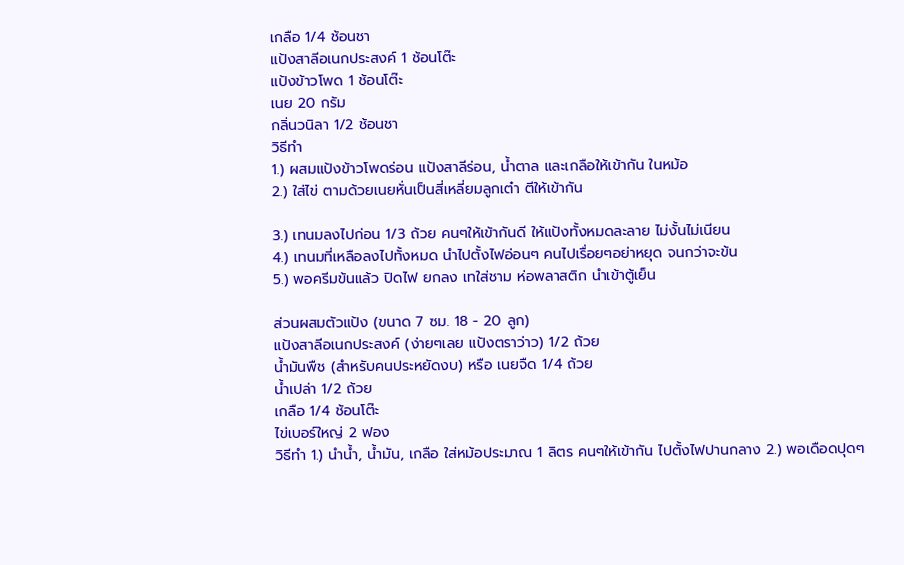เกลือ 1/4 ช้อนชา
แป้งสาลีอเนกประสงค์ 1 ช้อนโต๊ะ
แป้งข้าวโพด 1 ช้อนโต๊ะ
เนย 20 กรัม
กลิ่นวนิลา 1/2 ช้อนชา
วิธีทำ
1.) ผสมแป้งข้าวโพดร่อน แป้งสาลีร่อน, น้ำตาล และเกลือให้เข้ากัน ในหม้อ
2.) ใส่ไข่ ตามด้วยเนยหั่นเป็นสี่เหลี่ยมลูกเต๋า ตีให้เข้ากัน

3.) เทนมลงไปก่อน 1/3 ถ้วย คนๆให้เข้ากันดี ให้แป้งทั้งหมดละลาย ไม่งั้นไม่เนียน
4.) เทนมที่เหลือลงไปทั้งหมด นำไปตั้งไฟอ่อนๆ คนไปเรื่อยๆอย่าหยุด จนกว่าจะข้น
5.) พอครีมข้นแล้ว ปิดไฟ ยกลง เทใส่ชาม ห่อพลาสติก นำเข้าตู้เย็น

ส่วนผสมตัวแป้ง (ขนาด 7 ซม. 18 - 20 ลูก)
แป้งสาลีอเนกประสงค์ (ง่ายๆเลย แป้งตราว่าว) 1/2 ถ้วย
น้ำมันพืช (สำหรับคนประหยัดงบ) หรือ เนยจืด 1/4 ถ้วย
น้ำเปล่า 1/2 ถ้วย
เกลือ 1/4 ช้อนโต๊ะ
ไข่เบอร์ใหญ่ 2 ฟอง
วิธีทำ 1.) นำน้ำ, น้ำมัน, เกลือ ใส่หม้อประมาณ 1 ลิตร คนๆให้เข้ากัน ไปตั้งไฟปานกลาง 2.) พอเดือดปุดๆ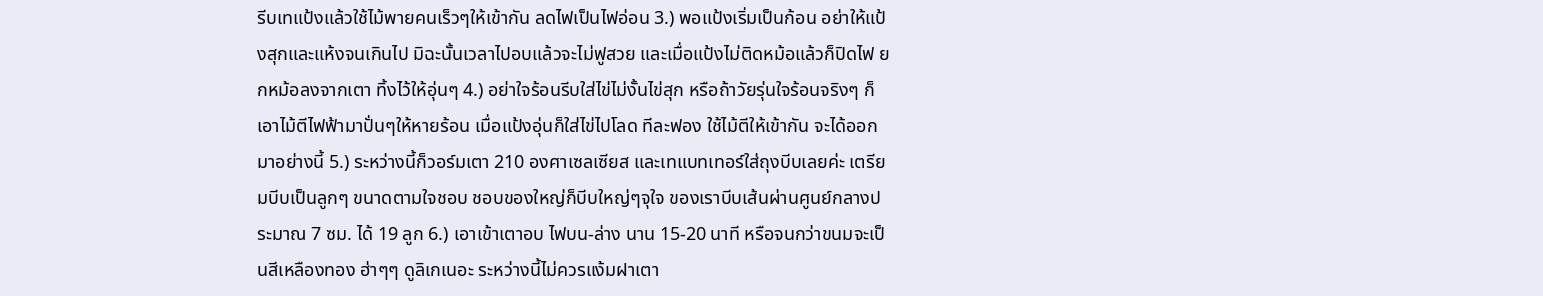รีบเทแป้งแล้วใช้ไม้พายคนเร็วๆให้เข้ากัน ลดไฟเป็นไฟอ่อน 3.) พอแป้งเริ่มเป็นก้อน อย่าให้แป้งสุกและแห้งจนเกินไป มิฉะนั้นเวลาไปอบแล้วจะไม่ฟูสวย และเมื่อแป้งไม่ติดหม้อแล้วก็ปิดไฟ ยกหม้อลงจากเตา ทิ้งไว้ให้อุ่นๆ 4.) อย่าใจร้อนรีบใส่ไข่ไม่งั้นไข่สุก หรือถ้าวัยรุ่นใจร้อนจริงๆ ก็เอาไม้ตีไฟฟ้ามาปั่นๆให้หายร้อน เมื่อแป้งอุ่นก็ใส่ไข่ไปโลด ทีละฟอง ใช้ไม้ตีให้เข้ากัน จะได้ออกมาอย่างนี้ 5.) ระหว่างนี้ก็วอร์มเตา 210 องศาเซลเซียส และเทแบทเทอร์ใส่ถุงบีบเลยค่ะ เตรียมบีบเป็นลูกๆ ขนาดตามใจชอบ ชอบของใหญ่ก็บีบใหญ่ๆจุใจ ของเราบีบเส้นผ่านศูนย์กลางประมาณ 7 ซม. ได้ 19 ลูก 6.) เอาเข้าเตาอบ ไฟบน-ล่าง นาน 15-20 นาที หรือจนกว่าขนมจะเป็นสีเหลืองทอง ฮ่าๆๆ ดูลิเกเนอะ ระหว่างนี้ไม่ควรแง้มฝาเตา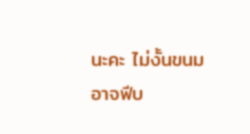นะคะ ไม่งั้นขนมอาจฟีบ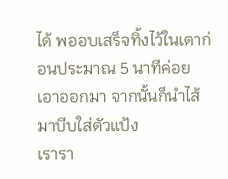ได้ พออบเสร็จทิ้งไว้ในเตาก่อนประมาณ 5 นาทีค่อยเอาออกมา จากนั้นก็นำไส้มาบีบใส่ตัวแป้ง
เรารา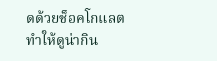ดด้วยช็อคโกแลต ทำให้ดูน่ากิน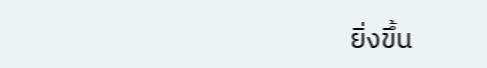ยิ่งขึ้น